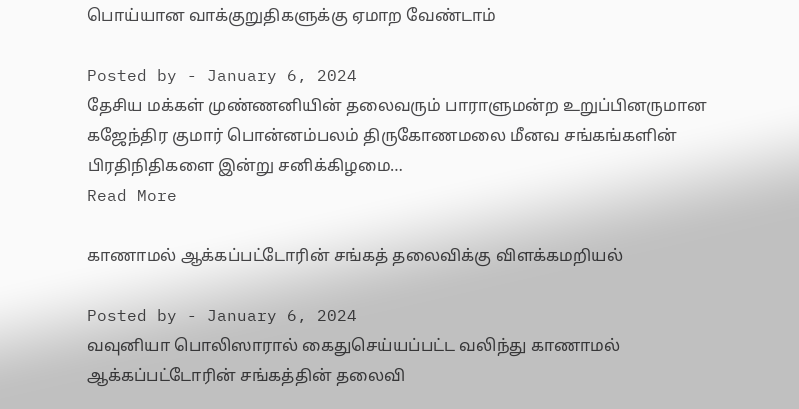பொய்யான வாக்குறுதிகளுக்கு ஏமாற வேண்டாம்

Posted by - January 6, 2024
தேசிய மக்கள் முண்ணனியின் தலைவரும் பாராளுமன்ற உறுப்பினருமான கஜேந்திர குமார் பொன்னம்பலம் திருகோணமலை மீனவ சங்கங்களின் பிரதிநிதிகளை இன்று சனிக்கிழமை…
Read More

காணாமல் ஆக்கப்பட்டோரின் சங்கத் தலைவிக்கு விளக்கமறியல்

Posted by - January 6, 2024
வவுனியா பொலிஸாரால் கைதுசெய்யப்பட்ட வலிந்து காணாமல் ஆக்கப்பட்டோரின் சங்கத்தின் தலைவி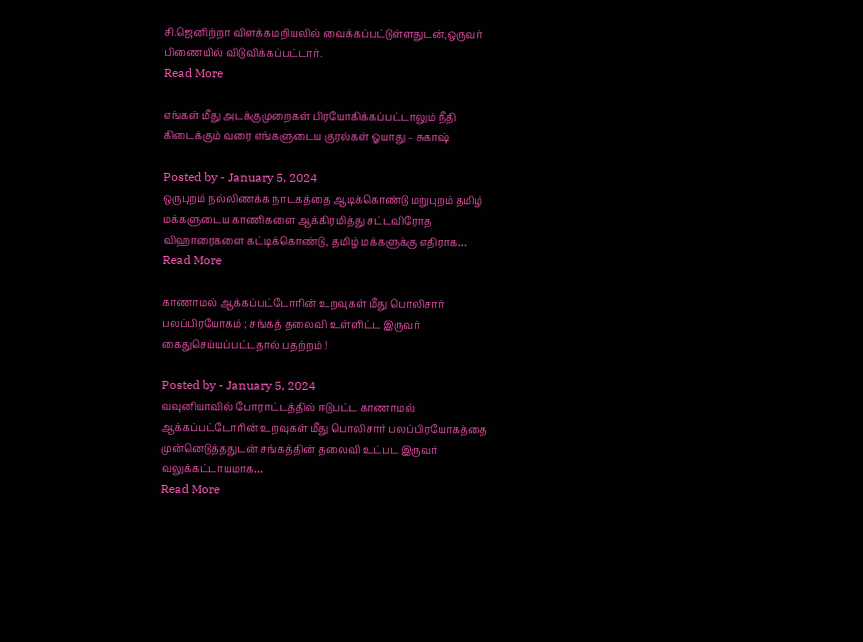சி.ஜெனிற்றா விளக்கமறியலில் வைக்கப்பட்டுள்ளதுடன்,ஒருவர் பிணையில் விடுவிக்கப்பட்டார்.
Read More

எங்கள் மீது அடக்குமுறைகள் பிரயோகிக்கப்பட்டாலும் நீதி கிடைக்கும் வரை எங்களுடைய குரல்கள் ஓயாது – சுகாஷ்

Posted by - January 5, 2024
ஒருபுறம் நல்லிணக்க நாடகத்தை ஆடிக்கொண்டு மறுபுறம் தமிழ் மக்களுடைய காணிகளை ஆக்கிரமித்து சட்டவிரோத விஹாரைகளை கட்டிக்கொண்டு, தமிழ் மக்களுக்கு எதிராக…
Read More

காணாமல் ஆக்கப்பட்டோரின் உறவுகள் மீது பொலிசார் பலப்பிரயோகம் ; சங்கத் தலைவி உள்ளிட்ட இருவர் கைதுசெய்யப்பட்டதால் பதற்றம் !

Posted by - January 5, 2024
வவுனியாவில் போராட்டத்தில் ஈடுபட்ட காணாமல் ஆக்கப்பட்டோரின் உறவுகள் மீது பொலிசார் பலப்பிரயோகத்தை முன்னெடுத்ததுடன் சங்கத்தின் தலைவி உட்பட இருவர் வலுக்கட்டாயமாக…
Read More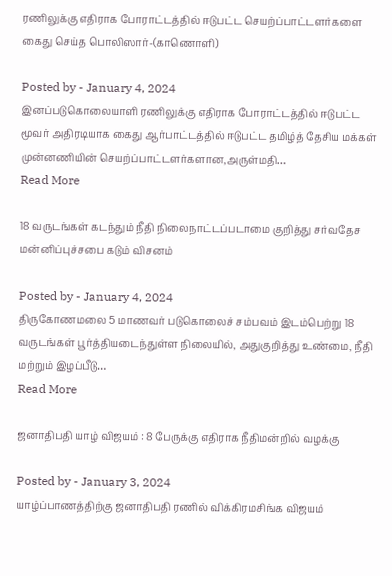ரணிலுக்கு எதிராக போராட்டத்தில் ஈடுபட்ட செயற்ப்பாட்டளர்களை கைது செய்த பொலிஸார்-(காணொளி)

Posted by - January 4, 2024
இனப்படுகொலையாளி ரணிலுக்கு எதிராக போராட்டத்தில் ஈடுபட்ட மூவர் அதிரடியாக கைது ஆர்பாட்டத்தில் ஈடுபட்ட தமிழ்த் தேசிய மக்கள் முன்னணியின் செயற்ப்பாட்டளர்களான,அருள்மதி…
Read More

18 வருடங்கள் கடந்தும் நீதி நிலைநாட்டப்படாமை குறித்து சர்வதேச மன்னிப்புச்சபை கடும் விசனம்

Posted by - January 4, 2024
திருகோணமலை 5 மாணவர் படுகொலைச் சம்பவம் இடம்பெற்று 18 வருடங்கள் பூர்த்தியடைந்துள்ள நிலையில், அதுகுறித்து உண்மை, நீதி மற்றும் இழப்பீடு…
Read More

ஜனாதிபதி யாழ் விஜயம் : 8 பேருக்கு எதிராக நீதிமன்றில் வழக்கு

Posted by - January 3, 2024
யாழ்ப்பாணத்திற்கு ஜனாதிபதி ரணில் விக்கிரமசிங்க விஜயம்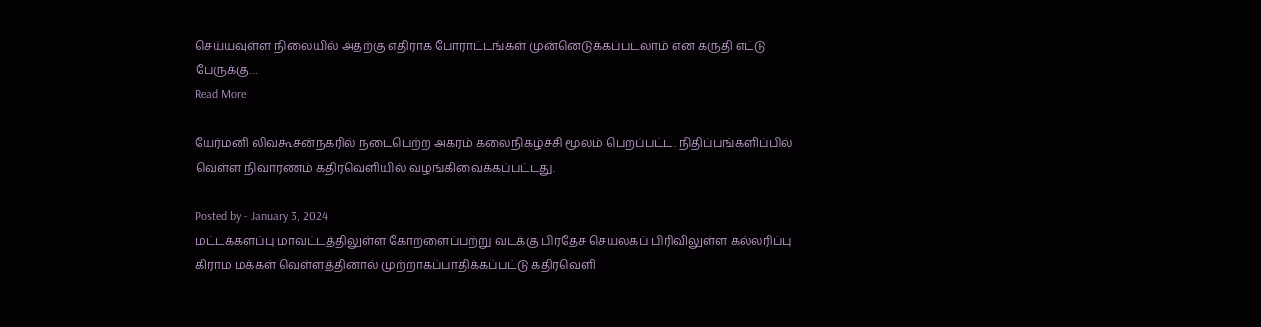செய்யவுள்ள நிலையில் அதற்கு எதிராக போராட்டங்கள் முன்னெடுக்கப்படலாம் என கருதி எட்டு பேருக்கு…
Read More

யேர்மனி லிவகூசன்நகரில் நடைபெற்ற அகரம் கலைநிகழ்ச்சி மூலம் பெறப்பட்ட. நிதிப்பங்களிப்பில் வெள்ள நிவாரணம் கதிரவெளியில் வழங்கிவைக்கப்பட்டது.

Posted by - January 3, 2024
மட்டக்களப்பு மாவட்டத்திலுள்ள கோறளைப்பற்று வடக்கு பிரதேச செயலகப் பிரிவிலுள்ள கல்லரிப்பு கிராம மக்கள் வெள்ளத்தினால் முற்றாகப்பாதிக்கப்பட்டு கதிரவெளி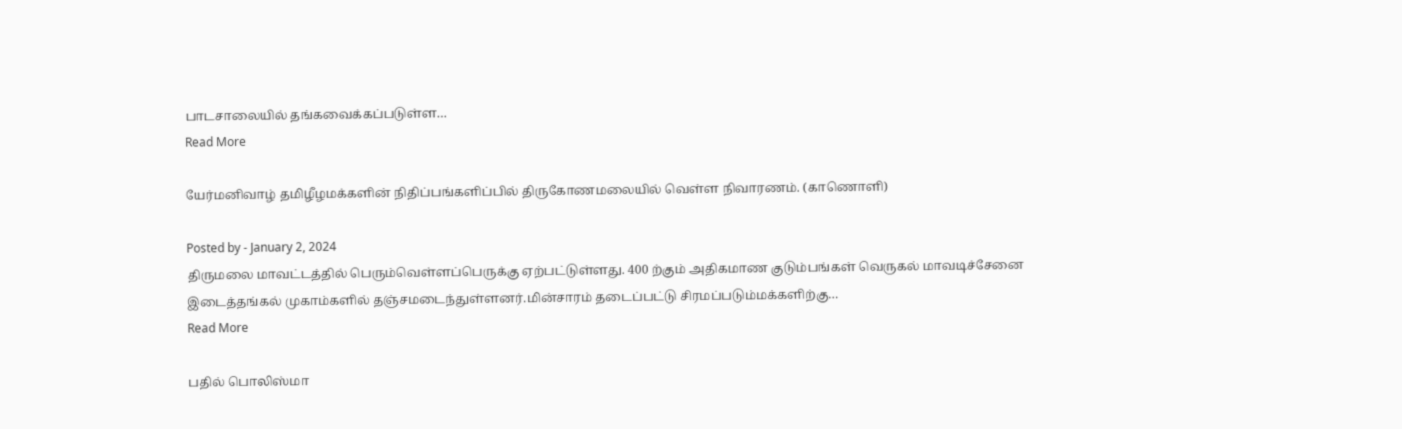பாடசாலையில் தங்கவைக்கப்படுள்ள…
Read More

யேர்மனிவாழ் தமிழீழமக்களின் நிதிப்பங்களிப்பில் திருகோணமலையில் வெள்ள நிவாரணம். (காணொளி)

Posted by - January 2, 2024
திருமலை மாவட்டத்தில் பெரும்வெள்ளப்பெருக்கு ஏற்பட்டுள்ளது. 400 ற்கும் அதிகமாண குடும்பங்கள் வெருகல் மாவடிச்சேனை இடைத்தங்கல் முகாம்களில் தஞ்சமடைந்துள்ளனர்.மின்சாரம் தடைப்பட்டு சிரமப்படும்மக்களிற்கு…
Read More

பதில் பொலிஸ்மா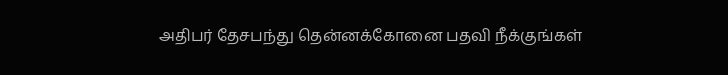அதிபர் தேசபந்து தென்னக்கோனை பதவி நீக்குங்கள்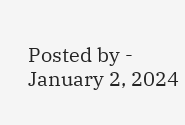Posted by - January 2, 2024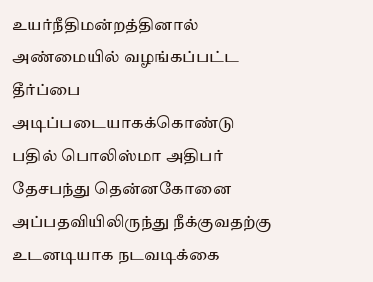உயர்நீதிமன்றத்தினால் அண்மையில் வழங்கப்பட்ட தீர்ப்பை அடிப்படையாகக்கொண்டு பதில் பொலிஸ்மா அதிபர் தேசபந்து தென்னகோனை அப்பதவியிலிருந்து நீக்குவதற்கு உடனடியாக நடவடிக்கை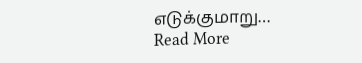எடுக்குமாறு…
Read More